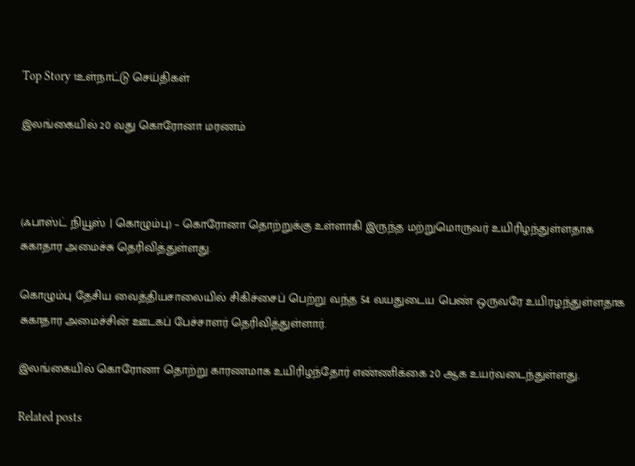Top Story 1உள்நாட்டு செய்திகள்

இலங்கையில் 20 வது கொரோனா மரணம்



(ஃபாஸ்ட் நியூஸ் | கொழும்பு) – கொரோனா தொற்றுக்கு உள்ளாகி இருந்த மற்றுமொருவர் உயிரிழந்துள்ளதாக சுகாதார அமைச்சு தெரிவித்துள்ளது.

கொழும்பு தேசிய வைத்தியசாலையில் சிகிச்சைப் பெற்று வந்த 54 வயதுடைய பெண் ஒருவரே உயிரழந்துள்ளதாக சுகாதார அமைச்சின் ஊடகப் பேச்சாளர் தெரிவித்துள்ளார்.

இலங்கையில் கொரோனா தொற்று காரணமாக உயிரிழந்தோர் எண்ணிக்கை 20 ஆக உயர்வடைந்துள்ளது.

Related posts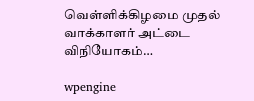வெள்ளிக்கிழமை முதல் வாக்காளர் அட்டை விநியோகம்…

wpengine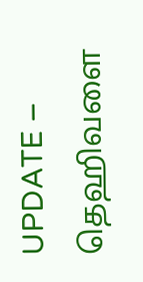UPDATE – தெஹிவளை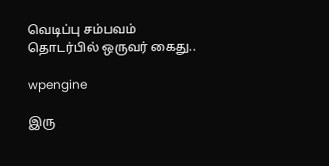வெடிப்பு சம்பவம் தொடர்பில் ஒருவர் கைது..

wpengine

இரு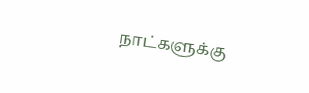நாட்களுக்கு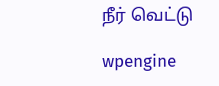நீர் வெட்டு

wpengine